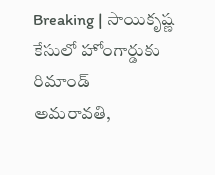Breaking | సాయికృష్ణ కేసులో హోంగార్డుకు రిమాండ్
అమరావతి,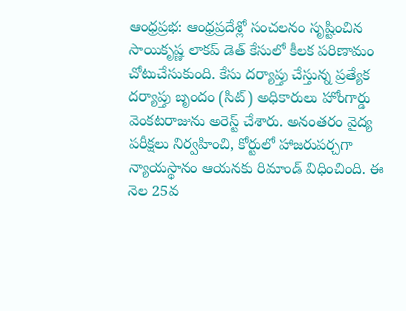ఆంధ్రప్రభ: ఆంధ్రప్రదేశ్లో సంచలనం సృష్టించిన సాయికృష్ణ లాకప్ డెత్ కేసులో కీలక పరిణామం చోటుచేసుకుంది. కేసు దర్యాప్తు చేస్తున్న ప్రత్యేక దర్యాప్తు బృందం (సిట్) అధికారులు హోంగార్డు వెంకటరాజును అరెస్ట్ చేశారు. అనంతరం వైద్య పరీక్షలు నిర్వహించి, కోర్టులో హాజరుపర్చగా న్యాయస్థానం ఆయనకు రిమాండ్ విధించింది. ఈ నెల 25వ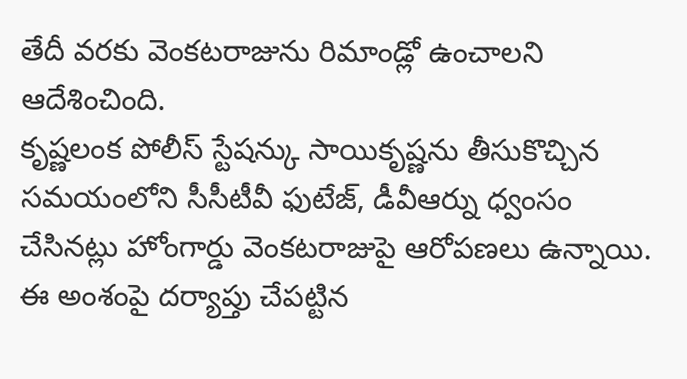తేదీ వరకు వెంకటరాజును రిమాండ్లో ఉంచాలని ఆదేశించింది.
కృష్ణలంక పోలీస్ స్టేషన్కు సాయికృష్ణను తీసుకొచ్చిన సమయంలోని సీసీటీవీ ఫుటేజ్, డీవీఆర్ను ధ్వంసం చేసినట్లు హోంగార్డు వెంకటరాజుపై ఆరోపణలు ఉన్నాయి. ఈ అంశంపై దర్యాప్తు చేపట్టిన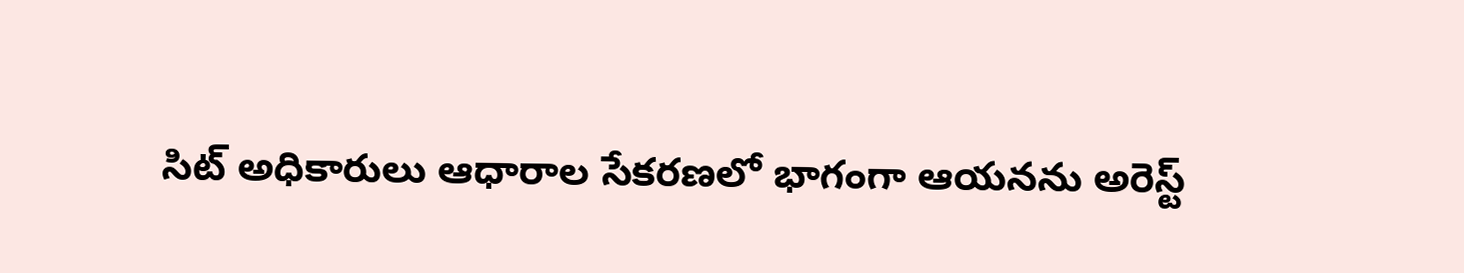సిట్ అధికారులు ఆధారాల సేకరణలో భాగంగా ఆయనను అరెస్ట్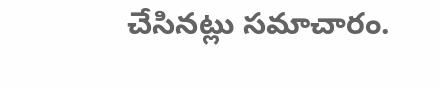చేసినట్లు సమాచారం.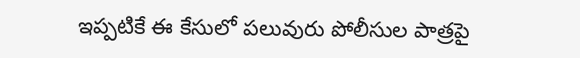ఇప్పటికే ఈ కేసులో పలువురు పోలీసుల పాత్రపై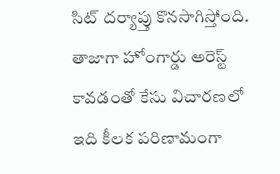సిట్ దర్యాప్తు కొనసాగిస్తోంది. తాజాగా హోంగార్డు అరెస్ట్ కావడంతో కేసు విచారణలో ఇది కీలక పరిణామంగా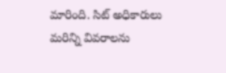మారింది. సిట్ అధికారులు మరిన్ని వివరాలను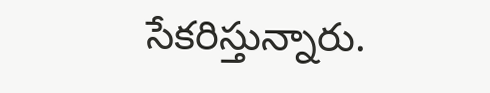సేకరిస్తున్నారు.